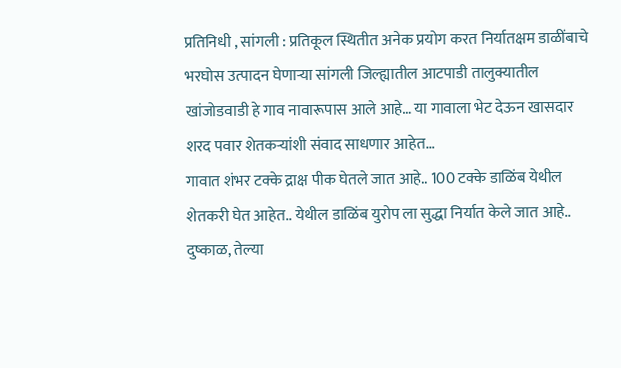प्रतिनिधी , सांगली : प्रतिकूल स्थितीत अनेक प्रयोग करत निर्यातक्षम डाळींबाचे भरघोस उत्पादन घेणाऱ्या सांगली जिल्ह्यातील आटपाडी तालुक्यातील खांजोडवाडी हे गाव नावारूपास आले आहे… या गावाला भेट देऊन खासदार शरद पवार शेतकऱ्यांशी संवाद साधणार आहेत…
गावात शंभर टक्के द्राक्ष पीक घेतले जात आहे.. 100 टक्के डाळिंब येथील शेतकरी घेत आहेत.. येथील डाळिंब युरोप ला सुद्धा निर्यात केले जात आहे..
दुष्काळ, तेल्या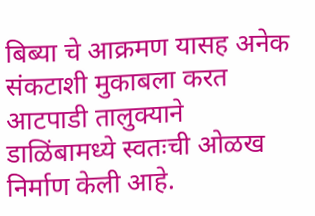बिब्या चे आक्रमण यासह अनेक संकटाशी मुकाबला करत आटपाडी तालुक्याने डाळिंबामध्ये स्वतःची ओळख निर्माण केली आहे.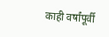काही वर्षांपूर्वी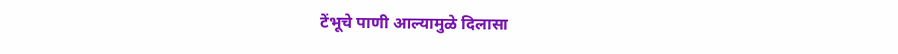टेंभूचे पाणी आल्यामुळे दिलासा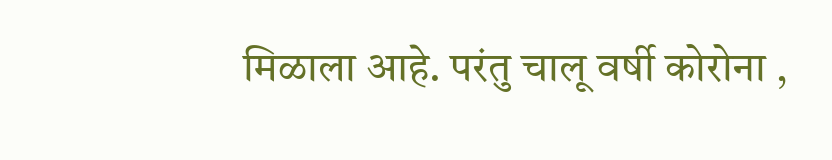मिळाला आहे. परंतु चालू वर्षी कोरोना ,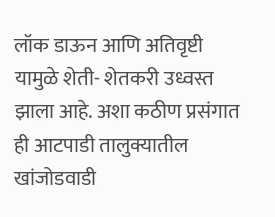लॉक डाऊन आणि अतिवृष्टी यामुळे शेती- शेतकरी उध्वस्त झाला आहे. अशा कठीण प्रसंगात ही आटपाडी तालुक्यातील खांजोडवाडी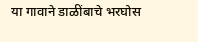या गावाने डाळींबाचे भरघोस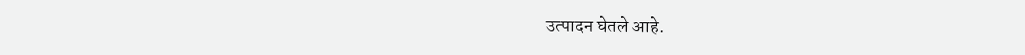उत्पादन घेतले आहे.